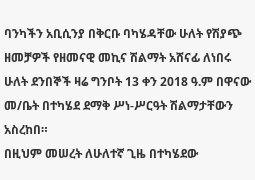ባንካችን አቢሲንያ በቅርቡ ባካሄዳቸው ሁለት የሽያጭ ዘመቻዎች የዘመናዊ መኪና ሽልማት አሸናፊ ለነበሩ ሁለት ደንበኞች ዛሬ ግንቦት 13 ቀን 2018 ዓ.ም በዋናው መ/ቤት በተካሄደ ደማቅ ሥነ-ሥርዓት ሽልማታቸውን አስረከበ።
በዚህም መሠረት ለሁለተኛ ጊዜ በተካሄደው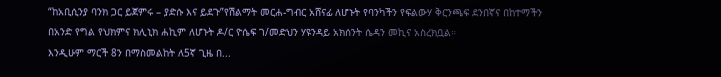“ከአቢሲንያ ባንክ ጋር ይጀምሩ – ያድሱ እና ይደጉ”የሽልማት መርሐ-ግብር አሸናፊ ለሆኑት የባንካችን የፍልውሃ ቅርንጫፍ ደንበኛና በከተማችን በአንድ የግል የህክምና ክሊኒክ ሐኪም ለሆኑት ዶ/ር ዮሴፍ ገ/መድህን ሃዩንዳይ አክሰንት ሴዳን መኪና አስረክቧል።
እንዲሁም ማርች 8ን በማስመልከት ለ5ኛ ጊዜ በ...